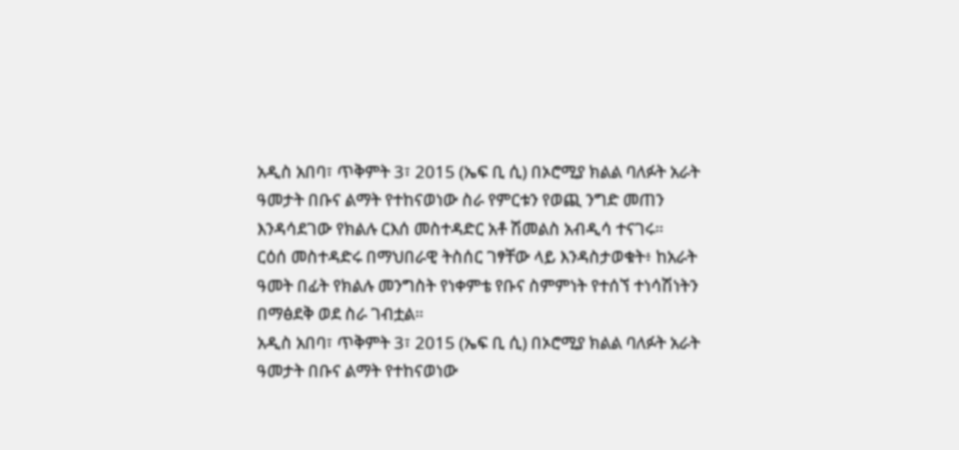አዲስ አበባ፣ ጥቅምት 3፣ 2015 (ኤፍ ቢ ሲ) በኦሮሚያ ክልል ባለፉት አራት ዓመታት በቡና ልማት የተከናወነው ስራ የምርቱን የወጪ ንግድ መጠን እንዳሳደገው የክልሉ ርእሰ መስተዳድር አቶ ሽመልስ አብዲሳ ተናገሩ።
ርዕሰ መስተዳድሩ በማህበራዊ ትስሰር ገፃቸው ላይ እንዳስታወቁት፥ ከአራት ዓመት በፊት የክልሉ መንግስት የነቀምቴ የቡና ስምምነት የተሰኘ ተነሳሽነትን በማፅደቅ ወደ ስራ ገብቷል።
አዲስ አበባ፣ ጥቅምት 3፣ 2015 (ኤፍ ቢ ሲ) በኦሮሚያ ክልል ባለፉት አራት ዓመታት በቡና ልማት የተከናወነው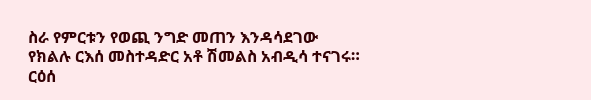ስራ የምርቱን የወጪ ንግድ መጠን እንዳሳደገው የክልሉ ርእሰ መስተዳድር አቶ ሽመልስ አብዲሳ ተናገሩ።
ርዕሰ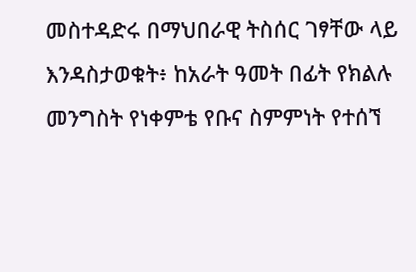መስተዳድሩ በማህበራዊ ትስሰር ገፃቸው ላይ እንዳስታወቁት፥ ከአራት ዓመት በፊት የክልሉ መንግስት የነቀምቴ የቡና ስምምነት የተሰኘ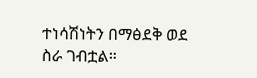ተነሳሽነትን በማፅደቅ ወደ ስራ ገብቷል።